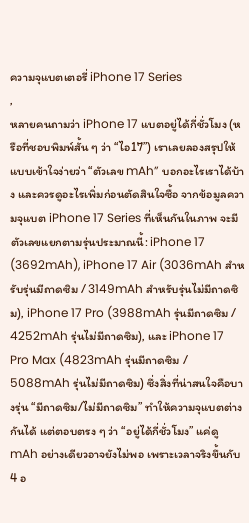ความจุแบตเตอรี่ iPhone 17 Series
,
หลายคนถามว่า iPhone 17 แบตอยู่ได้กี่ชั่วโมง (หรือที่ชอบพิมพ์สั้น ๆ ว่า “ไอ17”) เราเลยลองสรุปให้แบบเข้าใจง่ายว่า “ตัวเลข mAh” บอกอะไรเราได้บ้าง และควรดูอะไรเพิ่มก่อนตัดสินใจซื้อ จากข้อมูลความจุแบต iPhone 17 Series ที่เห็นกันในภาพ จะมีตัวเลขแยกตามรุ่นประมาณนี้: iPhone 17 (3692mAh), iPhone 17 Air (3036mAh สำหรับรุ่นมีถาดซิม / 3149mAh สำหรับรุ่นไม่มีถาดซิม), iPhone 17 Pro (3988mAh รุ่นมีถาดซิม / 4252mAh รุ่นไม่มีถาดซิม), และ iPhone 17 Pro Max (4823mAh รุ่นมีถาดซิม / 5088mAh รุ่นไม่มีถาดซิม) ซึ่งสิ่งที่น่าสนใจคือบางรุ่น “มีถาดซิม/ไม่มีถาดซิม” ทำให้ความจุแบตต่างกันได้ แต่ตอบตรง ๆ ว่า “อยู่ได้กี่ชั่วโมง” แค่ดู mAh อย่างเดียวอาจยังไม่พอ เพราะเวลาจริงขึ้นกับ 4 อ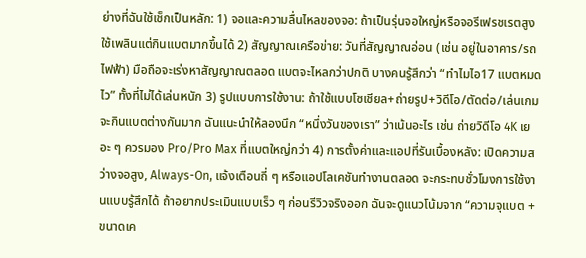ย่างที่ฉันใช้เช็กเป็นหลัก: 1) จอและความลื่นไหลของจอ: ถ้าเป็นรุ่นจอใหญ่หรือจอรีเฟรชเรตสูง ใช้เพลินแต่กินแบตมากขึ้นได้ 2) สัญญาณเครือข่าย: วันที่สัญญาณอ่อน (เช่น อยู่ในอาคาร/รถไฟฟ้า) มือถือจะเร่งหาสัญญาณตลอด แบตจะไหลกว่าปกติ บางคนรู้สึกว่า “ทำไมไอ17 แบตหมดไว” ทั้งที่ไม่ได้เล่นหนัก 3) รูปแบบการใช้งาน: ถ้าใช้แบบโซเชียล+ถ่ายรูป+วิดีโอ/ตัดต่อ/เล่นเกม จะกินแบตต่างกันมาก ฉันแนะนำให้ลองนึก “หนึ่งวันของเรา” ว่าเน้นอะไร เช่น ถ่ายวิดีโอ 4K เยอะ ๆ ควรมอง Pro/Pro Max ที่แบตใหญ่กว่า 4) การตั้งค่าและแอปที่รันเบื้องหลัง: เปิดความสว่างจอสูง, Always-On, แจ้งเตือนถี่ ๆ หรือแอปโลเคชันทำงานตลอด จะกระทบชั่วโมงการใช้งานแบบรู้สึกได้ ถ้าอยากประเมินแบบเร็ว ๆ ก่อนรีวิวจริงออก ฉันจะดูแนวโน้มจาก “ความจุแบต + ขนาดเค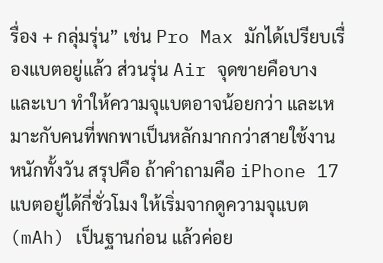รื่อง + กลุ่มรุ่น” เช่น Pro Max มักได้เปรียบเรื่องแบตอยู่แล้ว ส่วนรุ่น Air จุดขายคือบางและเบา ทำให้ความจุแบตอาจน้อยกว่า และเหมาะกับคนที่พกพาเป็นหลักมากกว่าสายใช้งานหนักทั้งวัน สรุปคือ ถ้าคำถามคือ iPhone 17 แบตอยู่ได้กี่ชั่วโมง ให้เริ่มจากดูความจุแบต (mAh) เป็นฐานก่อน แล้วค่อย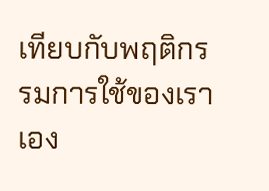เทียบกับพฤติกรรมการใช้ของเราเอง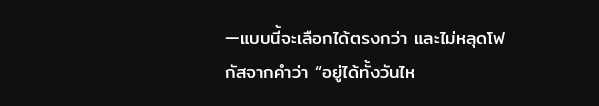—แบบนี้จะเลือกได้ตรงกว่า และไม่หลุดโฟกัสจากคำว่า “อยู่ได้ทั้งวันไห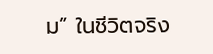ม” ในชีวิตจริง